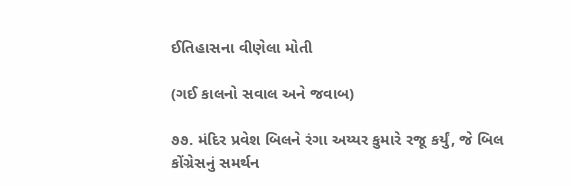ઈતિહાસના વીણેલા મોતી

(ગઈ કાલનો સવાલ અને જવાબ)

૭૭. મંદિર પ્રવેશ બિલને રંગા અય્યર કુમારે રજૂ કર્યું, જે બિલ કોંગ્રેસનું સમર્થન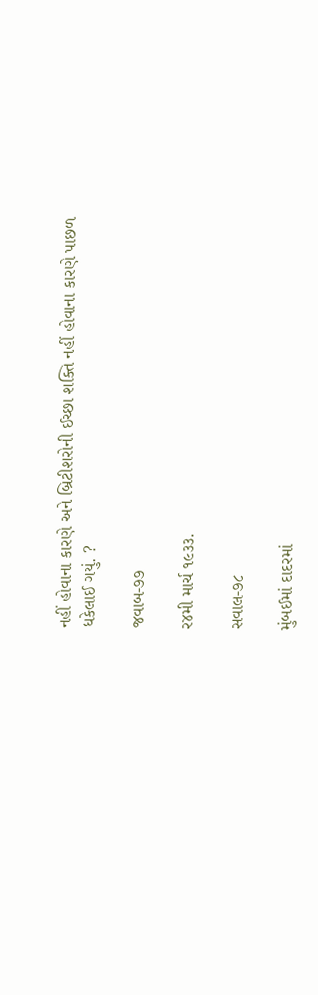નહીં હોવાના કારણે અને બ્રિટીશરોની ઈચ્છા શક્તિ નહીં હોવાના કારણે પાછળ ધકેલાઈ ગયું. ?

જવાબ-૭૭

ર૪મી માર્ચ ૧૯૩૩.

સવાલ-૭૮

મુંબઈમાં દાદરમાં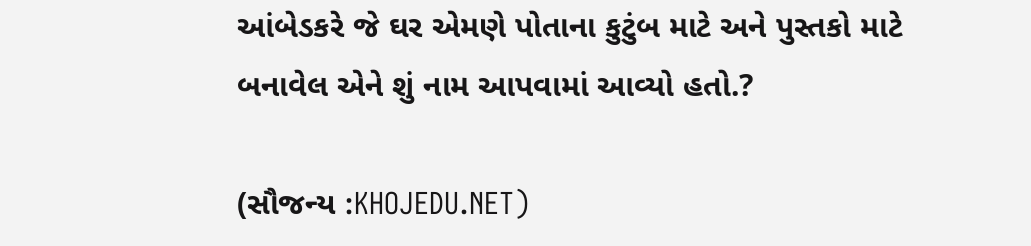આંબેડકરે જે ઘર એમણે પોતાના કુટુંબ માટે અને પુસ્તકો માટે બનાવેલ એને શું નામ આપવામાં આવ્યો હતો.?

(સૌજન્ય :KHOJEDU.NET)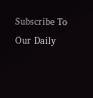Subscribe To Our Daily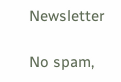Newsletter

No spam,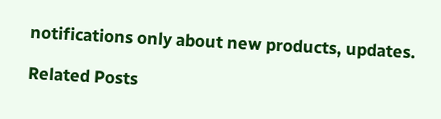notifications only about new products, updates.

Related Posts